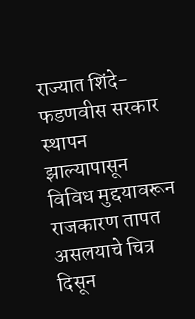राज्यात शिंदे-फडणवीस सरकार स्थापन झाल्यापासून विविध मुद्दयावरून राजकारण तापत असलयाचे चित्र दिसून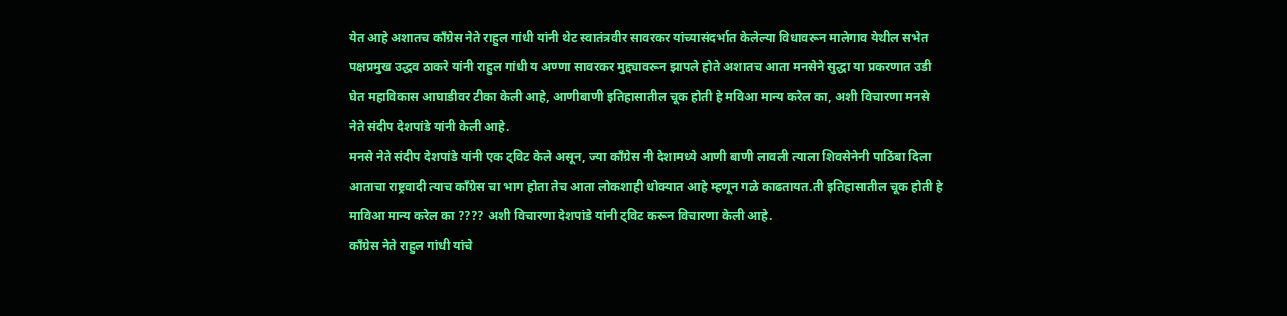येत आहे अशातच काँग्रेस नेते राहुल गांधी यांनी थेट स्वातंत्रवीर सावरकर यांच्यासंदर्भात केलेल्या विधावरून मालेगाव येथील सभेत पक्षप्रमुख उद्धव ठाकरे यांनी राहुल गांधी य अण्णा सावरकर मुद्द्यावरून झापले होते अशातच आता मनसेने सुद्धा या प्रकरणात उडी घेत महाविकास आघाडीवर टीका केली आहे, आणीबाणी इतिहासातील चूक होती हे मविआ मान्य करेल का, अशी विचारणा मनसे नेते संदीप देशपांडे यांनी केली आहे.
मनसे नेते संदीप देशपांडे यांनी एक ट्विट केले असून, ज्या काँग्रेस नी देशामध्ये आणी बाणी लावली त्याला शिवसेनेनी पाठिंबा दिला आताचा राष्ट्रवादी त्याच काँग्रेस चा भाग होता तेच आता लोकशाही धोक्यात आहे म्हणून गळे काढतायत.ती इतिहासातील चूक होती हे माविआ मान्य करेल का ???? अशी विचारणा देशपांडे यांनी ट्विट करून विचारणा केली आहे.
काँग्रेस नेते राहुल गांधी यांचे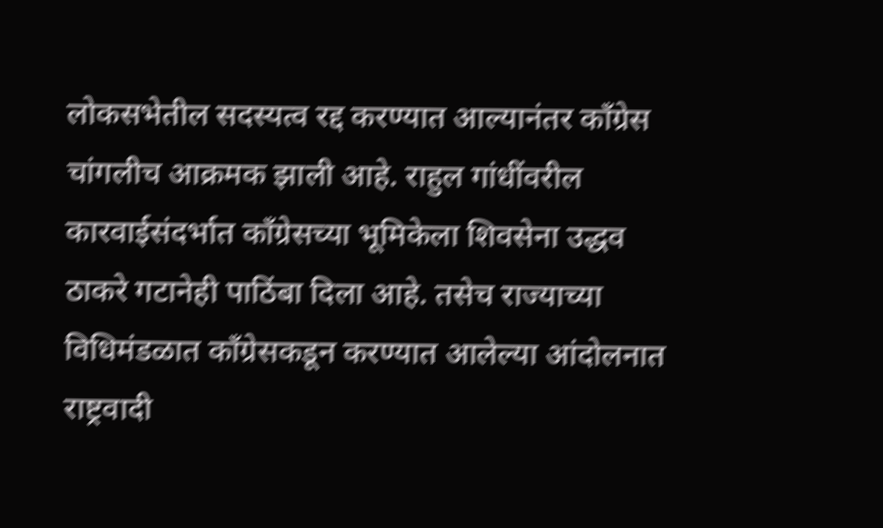लोकसभेतील सदस्यत्व रद्द करण्यात आल्यानंतर काँग्रेस चांगलीच आक्रमक झाली आहे. राहुल गांधींवरील कारवाईसंदर्भात काँग्रेसच्या भूमिकेला शिवसेना उद्धव ठाकरे गटानेही पाठिंबा दिला आहे. तसेच राज्याच्या विधिमंडळात काँग्रेसकडून करण्यात आलेल्या आंदोलनात राष्ट्रवादी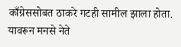काँग्रेससोबत ठाकरे गटही सामील झाला होता. यावरून मनसे नेते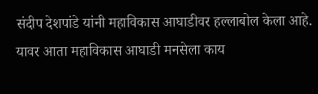संदीप देशपांडे यांनी महाविकास आघाडीवर हल्लाबोल केला आहे. यावर आता महाविकास आघाडी मनसेला काय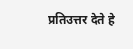प्रतिउत्तर देते हे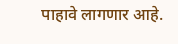पाहावे लागणार आहे.